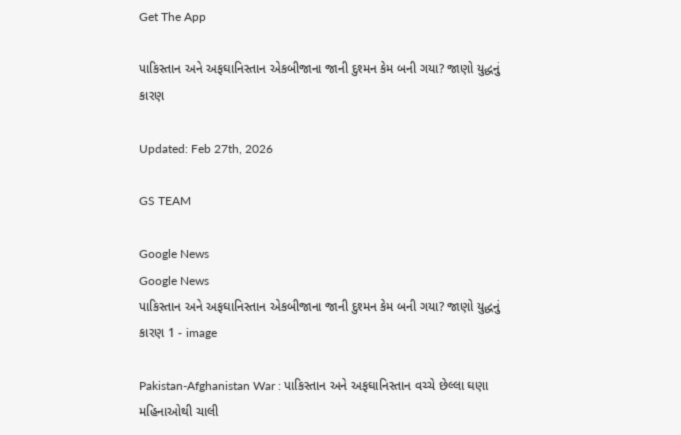Get The App

પાકિસ્તાન અને અફઘાનિસ્તાન એકબીજાના જાની દુશ્મન કેમ બની ગયા? જાણો યુદ્ધનું કારણ

Updated: Feb 27th, 2026

GS TEAM

Google News
Google News
પાકિસ્તાન અને અફઘાનિસ્તાન એકબીજાના જાની દુશ્મન કેમ બની ગયા? જાણો યુદ્ધનું કારણ 1 - image

Pakistan-Afghanistan War : પાકિસ્તાન અને અફઘાનિસ્તાન વચ્ચે છેલ્લા ઘણા મહિનાઓથી ચાલી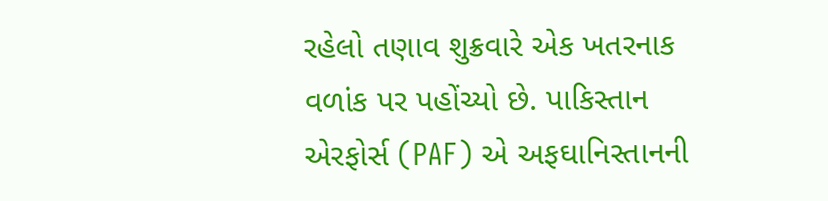રહેલો તણાવ શુક્રવારે એક ખતરનાક વળાંક પર પહોંચ્યો છે. પાકિસ્તાન એરફોર્સ (PAF) એ અફઘાનિસ્તાનની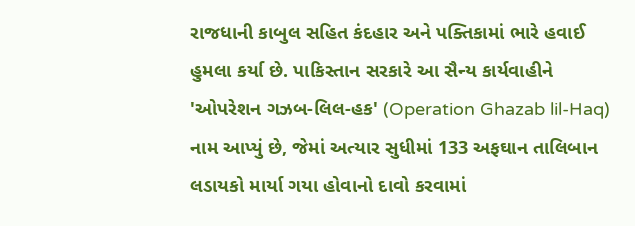રાજધાની કાબુલ સહિત કંદહાર અને પક્તિકામાં ભારે હવાઈ હુમલા કર્યા છે. પાકિસ્તાન સરકારે આ સૈન્ય કાર્યવાહીને 'ઓપરેશન ગઝબ-લિલ-હક' (Operation Ghazab lil-Haq) નામ આપ્યું છે, જેમાં અત્યાર સુધીમાં 133 અફઘાન તાલિબાન લડાયકો માર્યા ગયા હોવાનો દાવો કરવામાં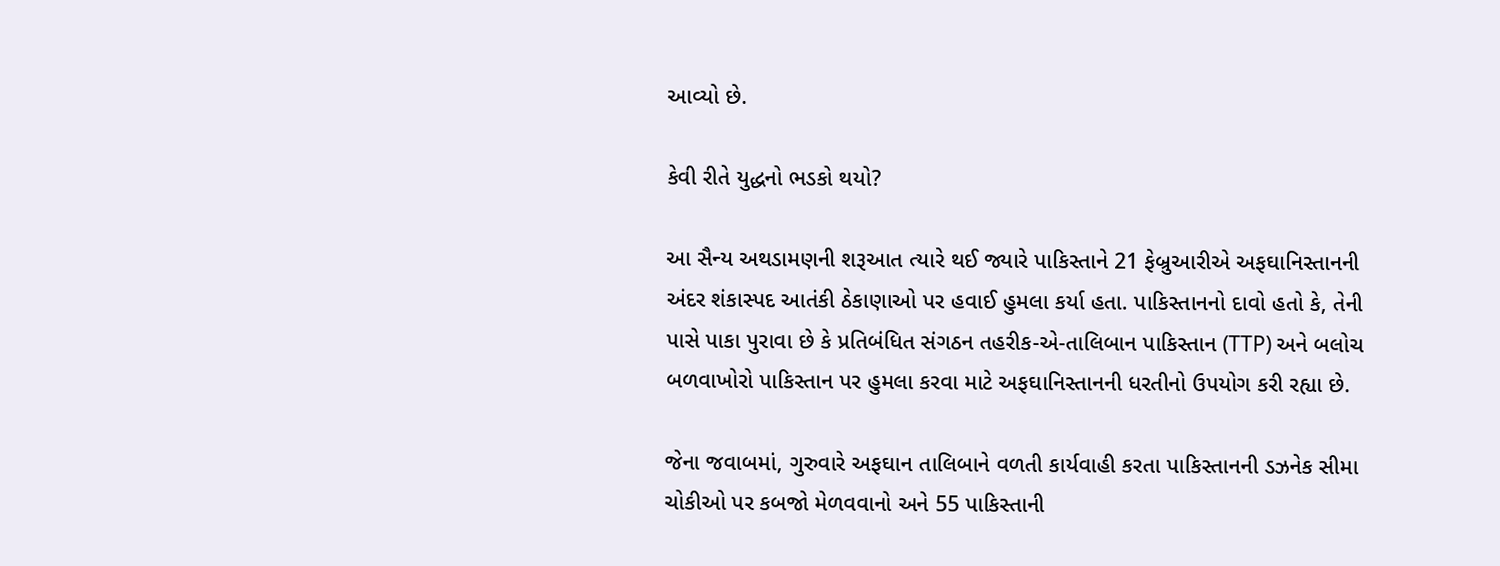આવ્યો છે.

કેવી રીતે યુદ્ધનો ભડકો થયો?

આ સૈન્ય અથડામણની શરૂઆત ત્યારે થઈ જ્યારે પાકિસ્તાને 21 ફેબ્રુઆરીએ અફઘાનિસ્તાનની અંદર શંકાસ્પદ આતંકી ઠેકાણાઓ પર હવાઈ હુમલા કર્યા હતા. પાકિસ્તાનનો દાવો હતો કે, તેની પાસે પાકા પુરાવા છે કે પ્રતિબંધિત સંગઠન તહરીક-એ-તાલિબાન પાકિસ્તાન (TTP) અને બલોચ બળવાખોરો પાકિસ્તાન પર હુમલા કરવા માટે અફઘાનિસ્તાનની ધરતીનો ઉપયોગ કરી રહ્યા છે.

જેના જવાબમાં, ગુરુવારે અફઘાન તાલિબાને વળતી કાર્યવાહી કરતા પાકિસ્તાનની ડઝનેક સીમા ચોકીઓ પર કબજો મેળવવાનો અને 55 પાકિસ્તાની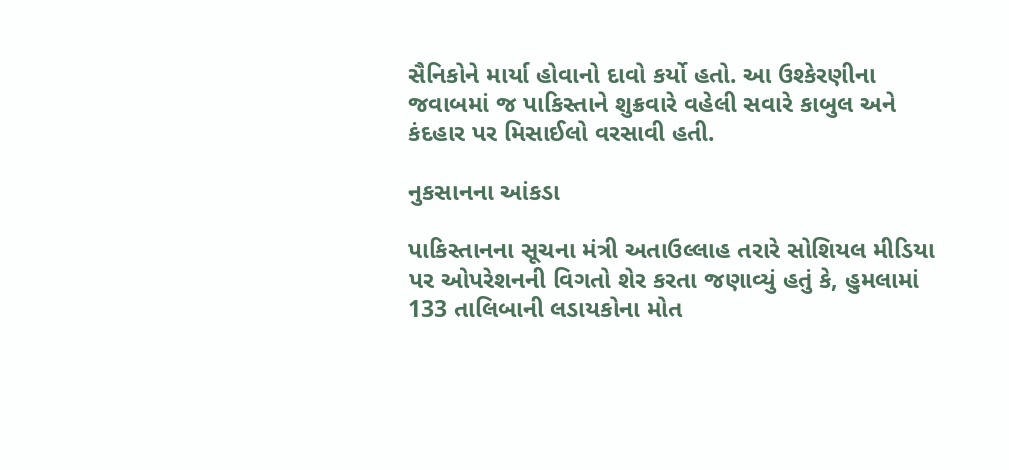સૈનિકોને માર્યા હોવાનો દાવો કર્યો હતો. આ ઉશ્કેરણીના જવાબમાં જ પાકિસ્તાને શુક્રવારે વહેલી સવારે કાબુલ અને કંદહાર પર મિસાઈલો વરસાવી હતી.

નુકસાનના આંકડા

પાકિસ્તાનના સૂચના મંત્રી અતાઉલ્લાહ તરારે સોશિયલ મીડિયા પર ઓપરેશનની વિગતો શેર કરતા જણાવ્યું હતું કે, હુમલામાં 133 તાલિબાની લડાયકોના મોત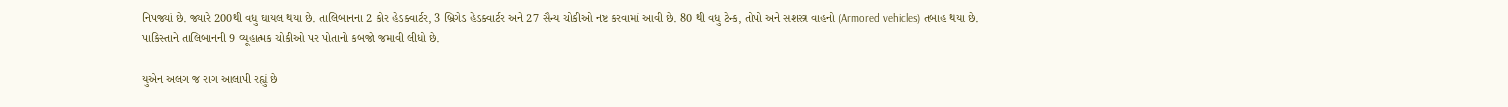નિપજ્યાં છે. જ્યારે 200થી વધુ ઘાયલ થયા છે. તાલિબાનના 2 કોર હેડક્વાર્ટર, 3 બ્રિગેડ હેડક્વાર્ટર અને 27 સૈન્ય ચોકીઓ નષ્ટ કરવામાં આવી છે. 80 થી વધુ ટેન્ક, તોપો અને સશસ્ત્ર વાહનો (Armored vehicles) તબાહ થયા છે. પાકિસ્તાને તાલિબાનની 9 વ્યૂહાત્મક ચોકીઓ પર પોતાનો કબજો જમાવી લીધો છે.

યુએન અલગ જ રાગ આલાપી રહ્યું છે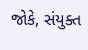જોકે, સંયુક્ત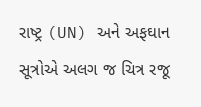રાષ્ટ્ર (UN) અને અફઘાન સૂત્રોએ અલગ જ ચિત્ર રજૂ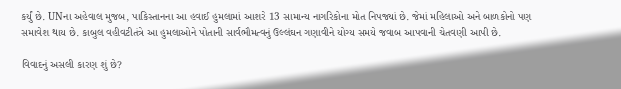કર્યું છે. UNના અહેવાલ મુજબ, પાકિસ્તાનના આ હવાઈ હુમલામાં આશરે 13 સામાન્ય નાગરિકોના મોત નિપજ્યાં છે. જેમાં મહિલાઓ અને બાળકોનો પણ સમાવેશ થાય છે. કાબુલ વહીવટીતંત્રે આ હુમલાઓને પોતાની સાર્વભૌમત્વનું ઉલ્લંઘન ગણાવીને યોગ્ય સમયે જવાબ આપવાની ચેતવણી આપી છે.

વિવાદનું અસલી કારણ શું છે?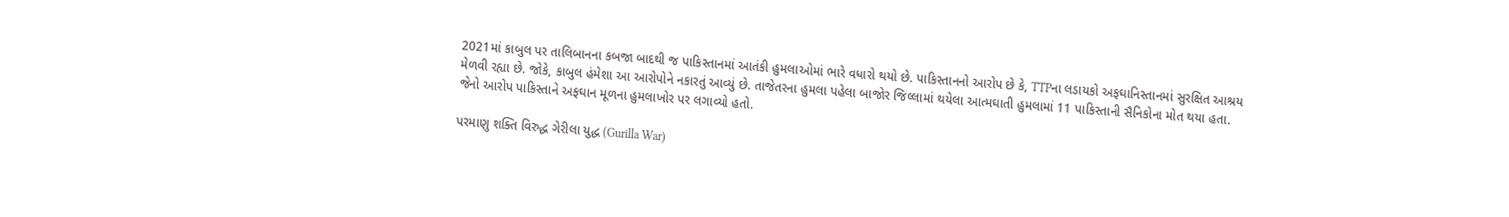2021માં કાબુલ પર તાલિબાનના કબજા બાદથી જ પાકિસ્તાનમાં આતંકી હુમલાઓમાં ભારે વધારો થયો છે. પાકિસ્તાનનો આરોપ છે કે, TTPના લડાયકો અફઘાનિસ્તાનમાં સુરક્ષિત આશ્રય મેળવી રહ્યા છે. જોકે, કાબુલ હંમેશા આ આરોપોને નકારતું આવ્યું છે. તાજેતરના હુમલા પહેલા બાજોર જિલ્લામાં થયેલા આત્મઘાતી હુમલામાં 11 પાકિસ્તાની સૈનિકોના મોત થયા હતા. જેનો આરોપ પાકિસ્તાને અફઘાન મૂળના હુમલાખોર પર લગાવ્યો હતો.

પરમાણુ શક્તિ વિરુદ્ધ ગેરીલા યુદ્ધ (Gurilla War)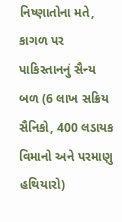નિષ્ણાતોના મતે, કાગળ પર પાકિસ્તાનનું સૈન્ય બળ (6 લાખ સક્રિય સૈનિકો, 400 લડાયક વિમાનો અને પરમાણુ હથિયારો)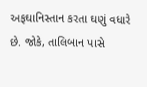અફઘાનિસ્તાન કરતા ઘણું વધારે છે. જોકે, તાલિબાન પાસે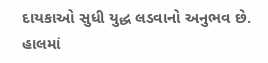દાયકાઓ સુધી યુદ્ધ લડવાનો અનુભવ છે. હાલમાં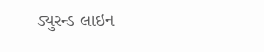ડ્યુરન્ડ લાઇન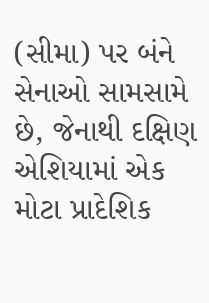(સીમા) પર બંને સેનાઓ સામસામે છે, જેનાથી દક્ષિણ એશિયામાં એક મોટા પ્રાદેશિક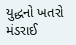યુદ્ધનો ખતરો મંડરાઈ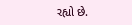રહ્યો છે.